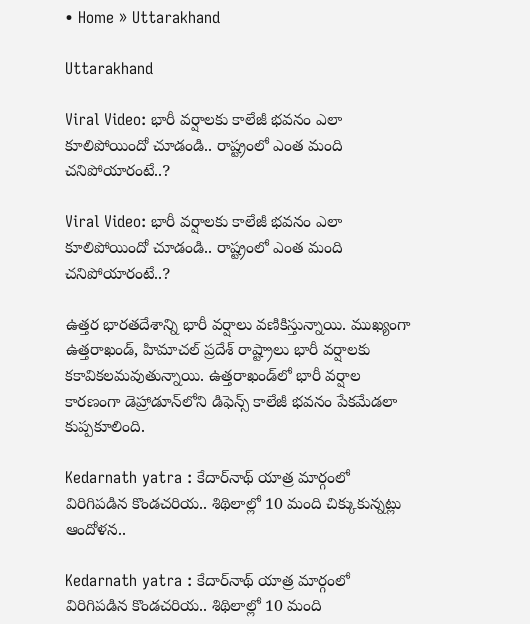• Home » Uttarakhand

Uttarakhand

Viral Video: భారీ వర్షాలకు కాలేజీ భవనం ఎలా కూలిపోయిందో చూడండి.. రాష్ట్రంలో ఎంత మంది చనిపోయారంటే..?

Viral Video: భారీ వర్షాలకు కాలేజీ భవనం ఎలా కూలిపోయిందో చూడండి.. రాష్ట్రంలో ఎంత మంది చనిపోయారంటే..?

ఉత్తర భారతదేశాన్ని భారీ వర్షాలు వణికిస్తున్నాయి. ముఖ్యంగా ఉత్తరాఖండ్, హిమాచల్ ప్రదేశ్ రాష్ట్రాలు భారీ వర్షాలకు కకావికలమవుతున్నాయి. ఉత్తరాఖండ్‌లో భారీ వర్షాల కారణంగా డెహ్రాడూన్‌లోని డిఫెన్స్ కాలేజీ భవనం పేకమేడలా కుప్పకూలింది.

Kedarnath yatra : కేదార్‌నాథ్ యాత్ర మార్గంలో విరిగిపడిన కొండచరియ.. శిథిలాల్లో 10 మంది చిక్కుకున్నట్లు ఆందోళన..

Kedarnath yatra : కేదార్‌నాథ్ యాత్ర మార్గంలో విరిగిపడిన కొండచరియ.. శిథిలాల్లో 10 మంది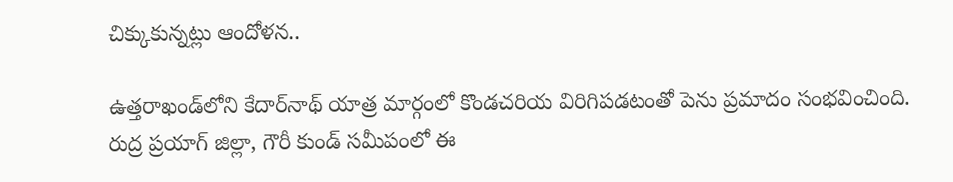చిక్కుకున్నట్లు ఆందోళన..

ఉత్తరాఖండ్‌లోని కేదార్‌నాథ్ యాత్ర మార్గంలో కొండచరియ విరిగిపడటంతో పెను ప్రమాదం సంభవించింది. రుద్ర ప్రయాగ్ జిల్లా, గౌరీ కుండ్ సమీపంలో ఈ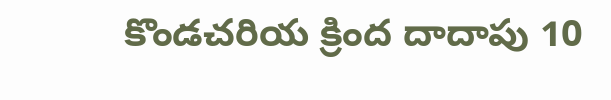కొండచరియ క్రింద దాదాపు 10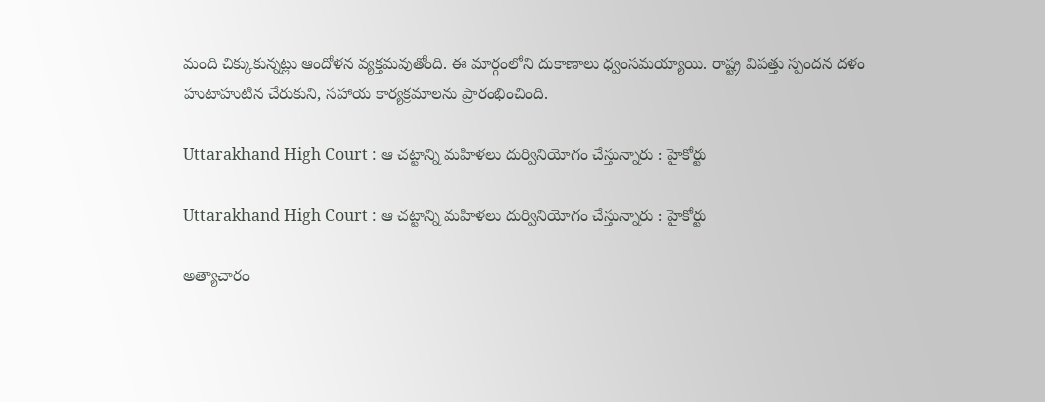మంది చిక్కుకున్నట్లు ఆందోళన వ్యక్తమవుతోంది. ఈ మార్గంలోని దుకాణాలు ధ్వంసమయ్యాయి. రాష్ట్ర విపత్తు స్పందన దళం హుటాహుటిన చేరుకుని, సహాయ కార్యక్రమాలను ప్రారంభించింది.

Uttarakhand High Court : ఆ చట్టాన్ని మహిళలు దుర్వినియోగం చేస్తున్నారు : హైకోర్టు

Uttarakhand High Court : ఆ చట్టాన్ని మహిళలు దుర్వినియోగం చేస్తున్నారు : హైకోర్టు

అత్యాచారం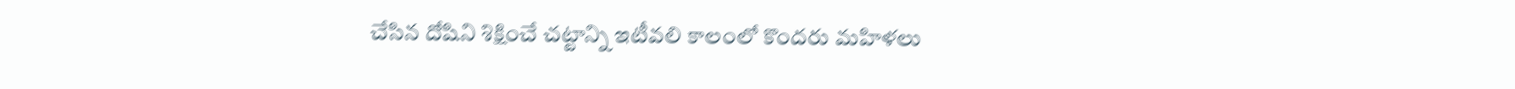చేసిన దోషిని శిక్షించే చట్టాన్ని ఇటీవలి కాలంలో కొందరు మహిళలు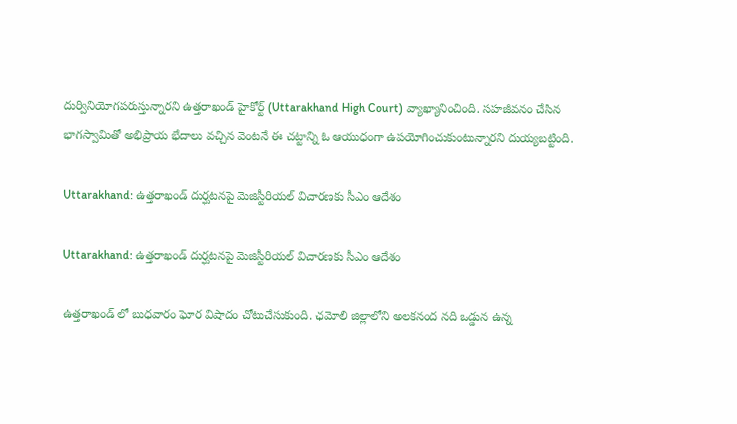దుర్వినియోగపరుస్తున్నారని ఉత్తరాఖండ్ హైకోర్ట్ (Uttarakhand High Court) వ్యాఖ్యానించింది. సహజీవనం చేసిన భాగస్వామితో అభిప్రాయ భేదాలు వచ్చిన వెంటనే ఈ చట్టాన్ని ఓ ఆయుధంగా ఉపయోగించుకుంటున్నారని దుయ్యబట్టింది.

Uttarakhand: ఉత్తరాఖండ్ దుర్ఘటనపై మెజిస్టీరియల్ విచారణకు సీఎం ఆదేశం

Uttarakhand: ఉత్తరాఖండ్ దుర్ఘటనపై మెజిస్టీరియల్ విచారణకు సీఎం ఆదేశం

ఉత్తరాఖండ్‌ లో బుధవారం ఘోర విషాదం చోటుచేసుకుంది. ఛమోలి జిల్లాలోని అలకనంద నది ఒడ్డున ఉన్న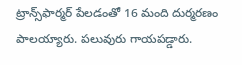ట్రాన్స్‌ఫార్మర్ పేలడంతో 16 మంది దుర్మరణం పాలయ్యారు. పలువురు గాయపడ్డారు.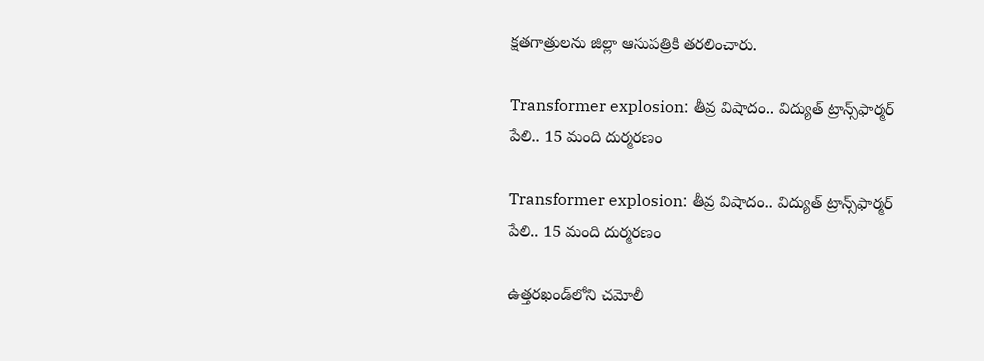క్షతగాత్రులను జిల్లా ఆసుపత్రికి తరలించారు.

Transformer explosion: తీవ్ర విషాదం.. విద్యుత్ ట్రాన్స్‌ఫార్మర్ పేలి.. 15 మంది దుర్మరణం

Transformer explosion: తీవ్ర విషాదం.. విద్యుత్ ట్రాన్స్‌ఫార్మర్ పేలి.. 15 మంది దుర్మరణం

ఉత్తరఖండ్‌లోని చమోలీ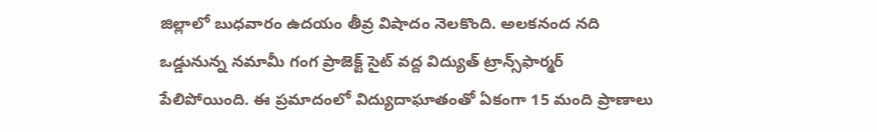జిల్లాలో బుధవారం ఉదయం తీవ్ర విషాదం నెలకొంది. అలకనంద నది ఒడ్డునున్న నమామీ గంగ ప్రాజెక్ట్ సైట్‌ వద్ద విద్యుత్ ట్రాన్స్‌ఫార్మర్ పేలిపోయింది. ఈ ప్రమాదంలో విద్యుదాఘాతంతో ఏకంగా 15 మంది ప్రాణాలు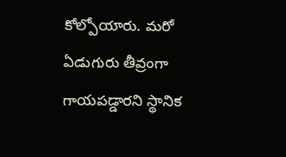కోల్పోయారు. మరో ఏడుగురు తీవ్రంగా గాయపడ్డారని స్థానిక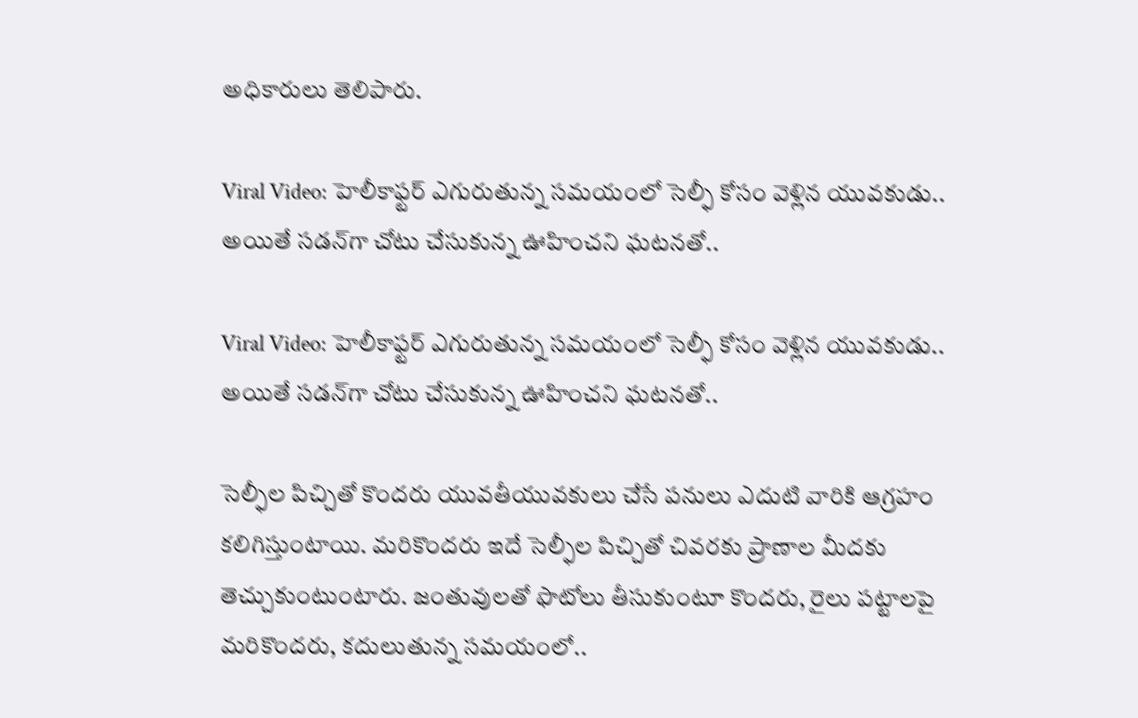అధికారులు తెలిపారు.

Viral Video: హెలీకాఫ్టర్ ఎగురుతున్న సమయంలో సెల్ఫీ కోసం వెళ్లిన యువకుడు.. అయితే సడన్‌గా చోటు చేసుకున్న ఊహించని ఘటనతో..

Viral Video: హెలీకాఫ్టర్ ఎగురుతున్న సమయంలో సెల్ఫీ కోసం వెళ్లిన యువకుడు.. అయితే సడన్‌గా చోటు చేసుకున్న ఊహించని ఘటనతో..

సెల్ఫీల పిచ్చితో కొందరు యువతీయువకులు చేసే పనులు ఎదుటి వారికి ఆగ్రహం కలిగిస్తుంటాయి. మరికొందరు ఇదే సెల్ఫీల పిచ్చితో చివరకు ప్రాణాల మీదకు తెచ్చుకుంటుంటారు. జంతువులతో ఫొటోలు తీసుకుంటూ కొందరు, రైలు పట్టాలపై మరికొందరు, కదులుతున్న సమయంలో..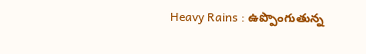Heavy Rains : ఉప్పొంగుతున్న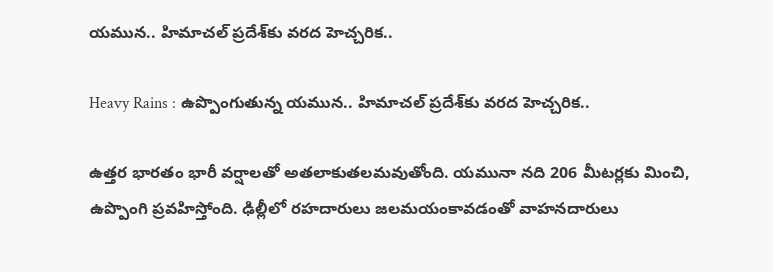యమున.. హిమాచల్ ప్రదేశ్‌కు వరద హెచ్చరిక..

Heavy Rains : ఉప్పొంగుతున్న యమున.. హిమాచల్ ప్రదేశ్‌కు వరద హెచ్చరిక..

ఉత్తర భారతం భారీ వర్షాలతో అతలాకుతలమవుతోంది. యమునా నది 206 మీటర్లకు మించి, ఉప్పొంగి ప్రవహిస్తోంది. ఢిల్లీలో రహదారులు జలమయంకావడంతో వాహనదారులు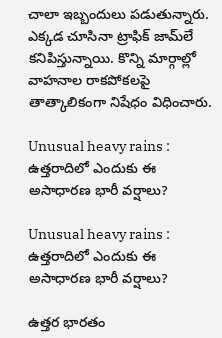చాలా ఇబ్బందులు పడుతున్నారు. ఎక్కడ చూసినా ట్రాఫిక్ జామ్‌లే కనిపిస్తున్నాయి. కొన్ని మార్గాల్లో వాహనాల రాకపోకలపై తాత్కాలికంగా నిషేధం విధించారు.

Unusual heavy rains : ఉత్తరాదిలో ఎందుకు ఈ అసాధారణ భారీ వర్షాలు?

Unusual heavy rains : ఉత్తరాదిలో ఎందుకు ఈ అసాధారణ భారీ వర్షాలు?

ఉత్తర భారతం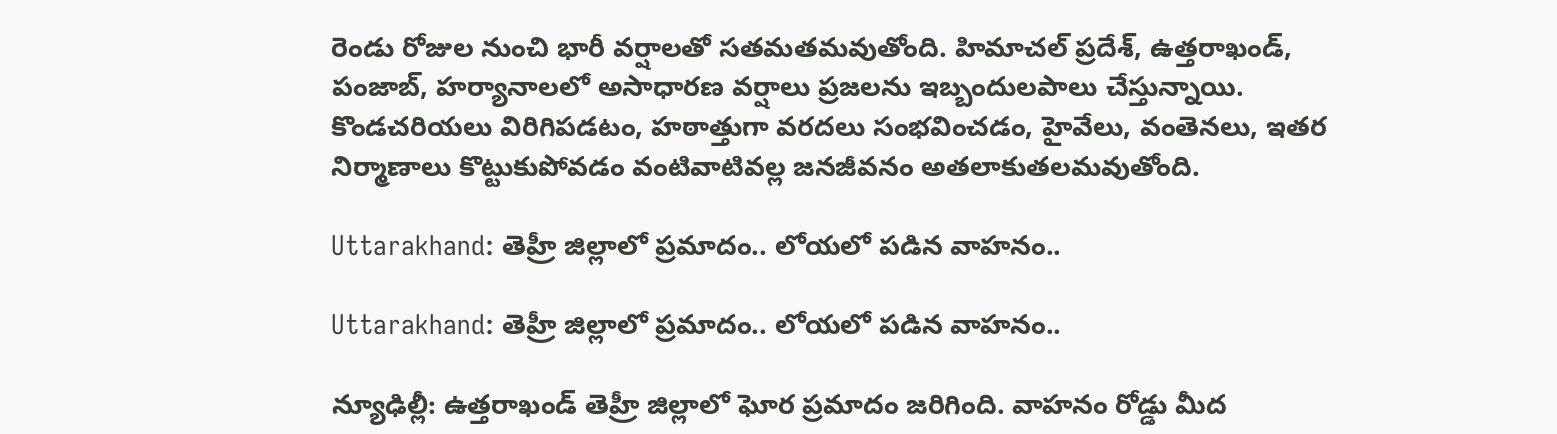రెండు రోజుల నుంచి భారీ వర్షాలతో సతమతమవుతోంది. హిమాచల్ ప్రదేశ్, ఉత్తరాఖండ్, పంజాబ్, హర్యానాలలో అసాధారణ వర్షాలు ప్రజలను ఇబ్బందులపాలు చేస్తున్నాయి. కొండచరియలు విరిగిపడటం, హఠాత్తుగా వరదలు సంభవించడం, హైవేలు, వంతెనలు, ఇతర నిర్మాణాలు కొట్టుకుపోవడం వంటివాటివల్ల జనజీవనం అతలాకుతలమవుతోంది.

Uttarakhand: తెహ్రీ జిల్లాలో ప్రమాదం.. లోయలో పడిన వాహనం..

Uttarakhand: తెహ్రీ జిల్లాలో ప్రమాదం.. లోయలో పడిన వాహనం..

న్యూఢిల్లీ: ఉత్తరాఖండ్ తెహ్రీ జిల్లాలో ఘోర ప్రమాదం జరిగింది. వాహనం రోడ్డు మీద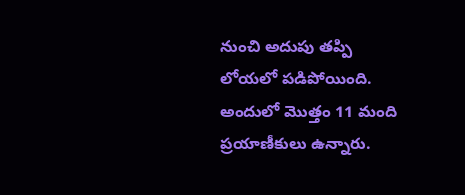నుంచి అదుపు తప్పి లోయలో పడిపోయింది. అందులో మొత్తం 11 మంది ప్రయాణీకులు ఉన్నారు.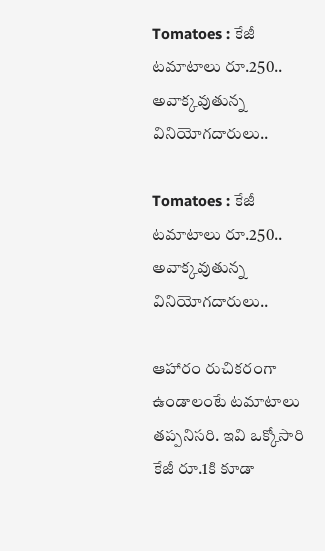Tomatoes : కేజీ టమాటాలు రూ.250.. అవాక్కవుతున్న వినియోగదారులు..

Tomatoes : కేజీ టమాటాలు రూ.250.. అవాక్కవుతున్న వినియోగదారులు..

ఆహారం రుచికరంగా ఉండాలంటే టమాటాలు తప్పనిసరి. ఇవి ఒక్కోసారి కేజీ రూ.1కి కూడా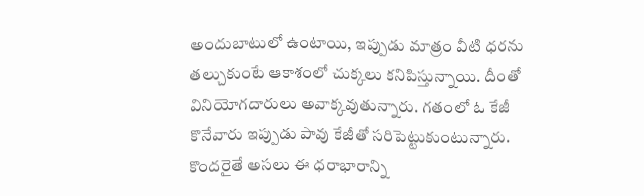అందుబాటులో ఉంటాయి, ఇప్పుడు మాత్రం వీటి ధరను తల్చుకుంటే ఆకాశంలో చుక్కలు కనిపిస్తున్నాయి. దీంతో వినియోగదారులు అవాక్కవుతున్నారు. గతంలో ఓ కేజీ కొనేవారు ఇప్పుడు పావు కేజీతో సరిపెట్టుకుంటున్నారు. కొందరైతే అసలు ఈ ధరాభారాన్ని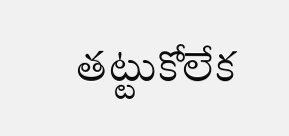తట్టుకోలేక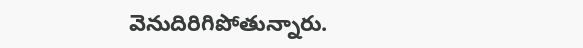వెనుదిరిగిపోతున్నారు.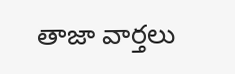తాజా వార్తలు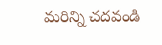మరిన్ని చదవండి